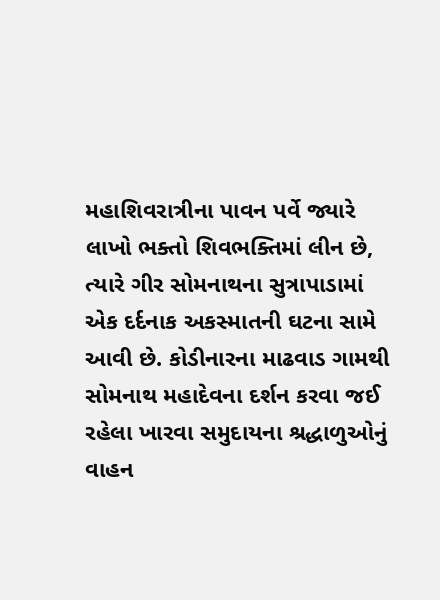મહાશિવરાત્રીના પાવન પર્વે જ્યારે લાખો ભક્તો શિવભક્તિમાં લીન છે, ત્યારે ગીર સોમનાથના સુત્રાપાડામાં એક દર્દનાક અકસ્માતની ઘટના સામે આવી છે. કોડીનારના માઢવાડ ગામથી સોમનાથ મહાદેવના દર્શન કરવા જઈ રહેલા ખારવા સમુદાયના શ્રદ્ધાળુઓનું વાહન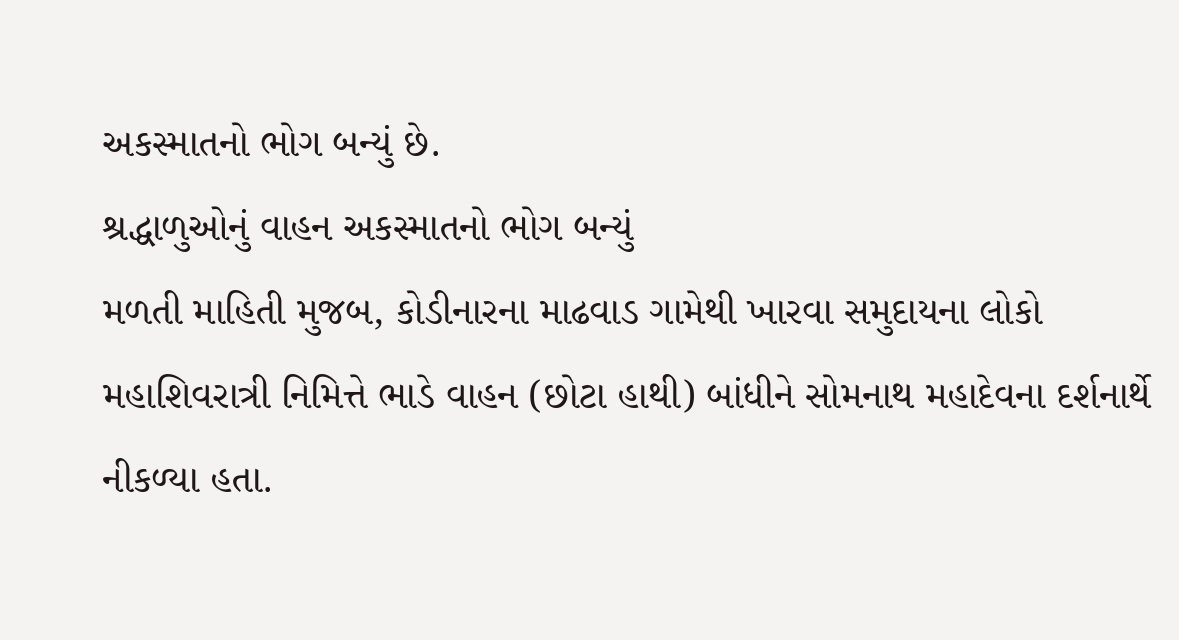અકસ્માતનો ભોગ બન્યું છે.
શ્રદ્ધાળુઓનું વાહન અકસ્માતનો ભોગ બન્યું
મળતી માહિતી મુજબ, કોડીનારના માઢવાડ ગામેથી ખારવા સમુદાયના લોકો મહાશિવરાત્રી નિમિત્તે ભાડે વાહન (છોટા હાથી) બાંધીને સોમનાથ મહાદેવના દર્શનાર્થે નીકળ્યા હતા.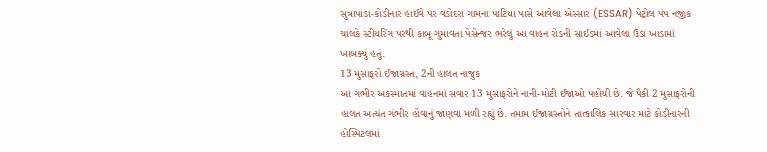સુત્રાપાડા-કોડીનાર હાઈવે પર વડોદરા ગામના પાટિયા પાસે આવેલા એસ્સાર (ESSAR) પેટ્રોલ પંપ નજીક ચાલકે સ્ટીયરિંગ પરથી કાબૂ ગુમાવતા પેસેન્જર ભરેલું આ વાહન રોડની સાઈડમાં આવેલા ઉંડા ખાડામાં ખાબક્યું હતું.
13 મુસાફરો ઈજાગ્રસ્ત, 2ની હાલત નાજુક
આ ગંભીર અકસ્માતમાં વાહનમાં સવાર 13 મુસાફરોને નાની-મોટી ઈજાઓ પહોંચી છે. જે પૈકી 2 મુસાફરોની હાલત અત્યંત ગંભીર હોવાનું જાણવા મળી રહ્યું છે. તમામ ઈજાગ્રસ્તોને તાત્કાલિક સારવાર માટે કોડીનારની હોસ્પિટલમાં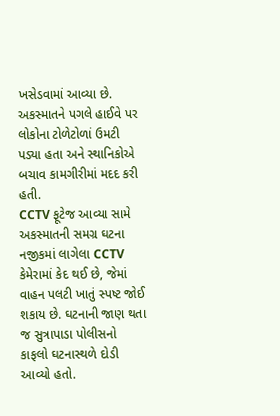ખસેડવામાં આવ્યા છે. અકસ્માતને પગલે હાઈવે પર લોકોના ટોળેટોળાં ઉમટી પડ્યા હતા અને સ્થાનિકોએ બચાવ કામગીરીમાં મદદ કરી હતી.
CCTV ફૂટેજ આવ્યા સામે
અકસ્માતની સમગ્ર ઘટના નજીકમાં લાગેલા CCTV કેમેરામાં કેદ થઈ છે, જેમાં વાહન પલટી ખાતું સ્પષ્ટ જોઈ શકાય છે. ઘટનાની જાણ થતા જ સુત્રાપાડા પોલીસનો કાફલો ઘટનાસ્થળે દોડી આવ્યો હતો.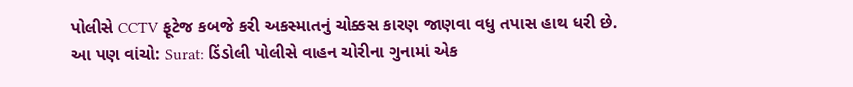પોલીસે CCTV ફૂટેજ કબજે કરી અકસ્માતનું ચોક્કસ કારણ જાણવા વધુ તપાસ હાથ ધરી છે.
આ પણ વાંચો: Surat: ડિંડોલી પોલીસે વાહન ચોરીના ગુનામાં એક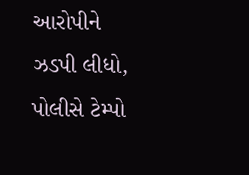આરોપીને ઝડપી લીધો, પોલીસે ટેમ્પો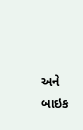અને બાઇક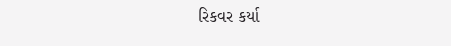રિકવર કર્યા